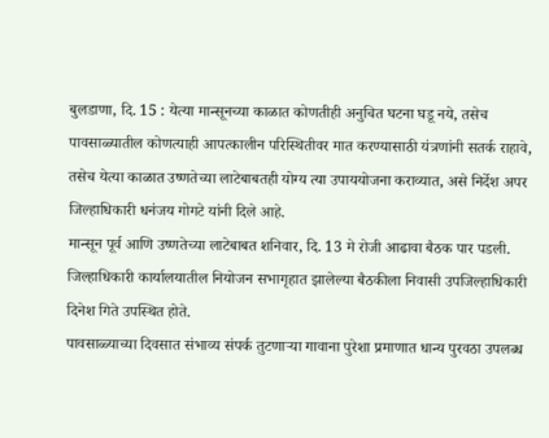बुलडाणा, दि. 15 : येत्या मान्सूनच्या काळात कोणतीही अनुचित घटना घडू नये, तसेच पावसाळ्यातील कोणत्याही आपत्कालीन परिस्थितीवर मात करण्यासाठी यंत्रणांनी सतर्क राहावे, तसेच येत्या काळात उष्णतेच्या लाटेबाबतही योग्य त्या उपाययोजना कराव्यात, असे निर्देश अपर जिल्हाधिकारी धनंजय गोगटे यांनी दिले आहे.
मान्सून पूर्व आणि उष्णतेच्या लाटेबाबत शनिवार, दि. 13 मे रोजी आढावा बैठक पार पडली. जिल्हाधिकारी कार्यालयातील नियोजन सभागृहात झालेल्या बैठकीला निवासी उपजिल्हाधिकारी दिनेश गिते उपस्थित होते.
पावसाळ्याच्या दिवसात संभाव्य संपर्क तुटणाऱ्या गावाना पुरेशा प्रमाणात धान्य पुरवठा उपलब्ध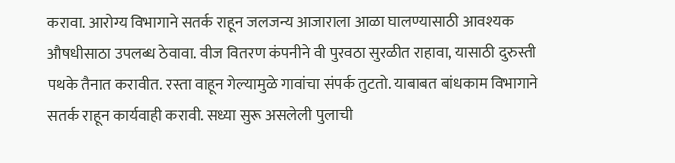करावा. आरोग्य विभागाने सतर्क राहून जलजन्य आजाराला आळा घालण्यासाठी आवश्यक औषधीसाठा उपलब्ध ठेवावा. वीज वितरण कंपनीने वी पुरवठा सुरळीत राहावा, यासाठी दुरुस्ती पथके तैनात करावीत. रस्ता वाहून गेल्यामुळे गावांचा संपर्क तुटतो. याबाबत बांधकाम विभागाने सतर्क राहून कार्यवाही करावी. सध्या सुरू असलेली पुलाची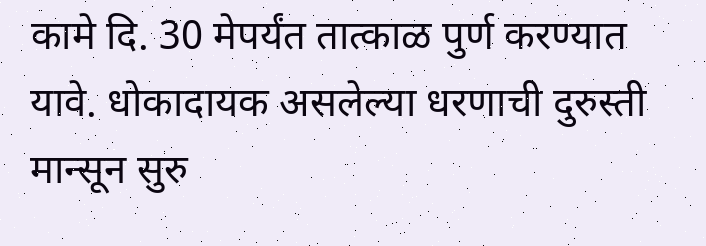कामे दि. 30 मेपर्यंत तात्काळ पुर्ण करण्यात यावे. धोकादायक असलेल्या धरणाची दुरुस्ती मान्सून सुरु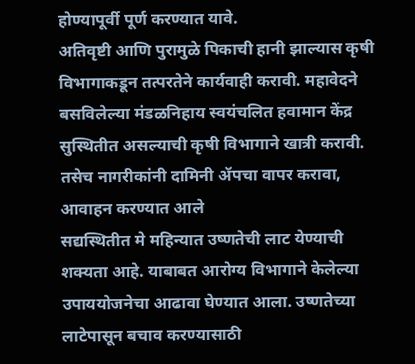होण्यापूर्वी पूर्ण करण्यात यावे.
अतिवृष्टी आणि पुरामुळे पिकाची हानी झाल्यास कृषी विभागाकडून तत्परतेने कार्यवाही करावी. महावेदने बसविलेल्या मंडळनिहाय स्वयंचलित हवामान केंद्र सुस्थितीत असल्याची कृषी विभागाने खात्री करावी. तसेच नागरीकांनी दामिनी ॲपचा वापर करावा, आवाहन करण्यात आले
सद्यस्थितीत मे महिन्यात उष्णतेची लाट येण्याची शक्यता आहे. याबाबत आरोग्य विभागाने केलेल्या उपाययोजनेचा आढावा घेण्यात आला. उष्णतेच्या लाटेपासून बचाव करण्यासाठी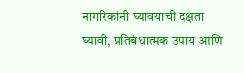नागरिकांनी घ्यावयाची दक्षता घ्यावी, प्रतिबंधात्मक उपाय आणि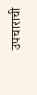उपचाराची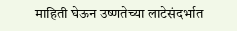माहिती घेऊन उष्णतेच्या लाटेसंदर्भात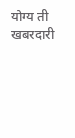योग्य ती खबरदारी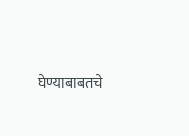घेण्याबाबतचे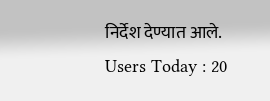निर्देश देण्यात आले.
Users Today : 20